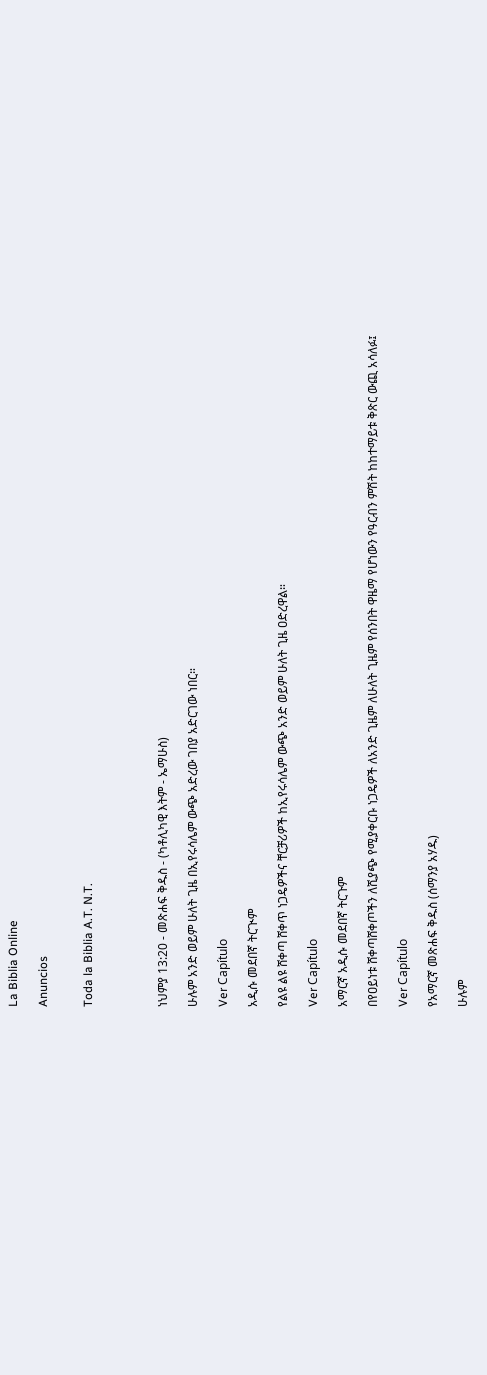La Biblia Online

Anuncios


Toda la Biblia A.T. N.T.




ነህምያ 13:20 - መጽሐፍ ቅዱስ - (ካቶሊካዊ እትም - ኤማሁስ)

ሁሉም አንድ ወይም ሁለት ጊዜ በኢየሩሳሌም ውጭ አድረው ገበያ አድርገው ነበር።

Ver Capítulo

አዲሱ መደበኛ ትርጒም

የልዩ ልዩ ሸቀጣ ሸቀጥ ነጋዴዎችና ቸርቻሪዎች ከኢየሩሳሌም ውጭ አንድ ወይም ሁለት ጊዜ ዐድረዋል።

Ver Capítulo

አማርኛ አዲሱ መደበኛ ትርጉም

በየዐይነቱ ሸቀጣሸቀጦችን ለሺያጭ የሚያቀርቡ ነጋዴዎች ለአንድ ጊዜም ለሁለት ጊዜም የሰንበት ዋዜማ የሆነውን የዓርብን ምሽት ከከተማይቱ ቅጽር ውጪ አሳለፉ፤

Ver Capítulo

የአማርኛ መጽሐፍ ቅዱስ (ሰማንያ አሃዱ)

ሁሉም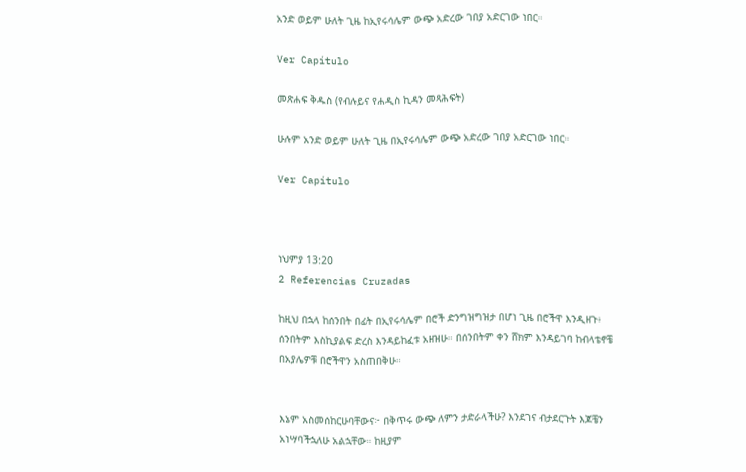አንድ ወይም ሁለት ጊዜ ከኢየሩሳሌም ውጭ አድረው ገበያ አድርገው ነበር።

Ver Capítulo

መጽሐፍ ቅዱስ (የብሉይና የሐዲስ ኪዳን መጻሕፍት)

ሁሉም አንድ ወይም ሁለት ጊዜ በኢየሩሳሌም ውጭ አድረው ገበያ አድርገው ነበር።

Ver Capítulo



ነህምያ 13:20
2 Referencias Cruzadas

ከዚህ በኋላ ከሰንበት በፊት በኢየሩሳሌም በሮች ድንግዝግዝታ በሆነ ጊዜ በሮችዋ እንዲዘጉ፥ ሰንበትም እስኪያልፍ ድረስ እንዳይከፈቱ አዘዝሁ። በሰንበትም ቀን ሸክም እንዳይገባ ከብላቴኖቼ በአያሌዎቹ በሮችዋን አስጠበቅሁ።


እኔም አስመሰከርሁባቸውና፦ በቅጥሩ ውጭ ለምን ታድራላችሁ? እንደገና ብታደርጉት እጆቼን አነሣባችኋለሁ አልኋቸው። ከዚያም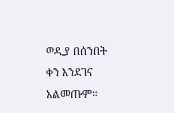ወዲያ በሰንበት ቀን እንደገና አልመጡም።